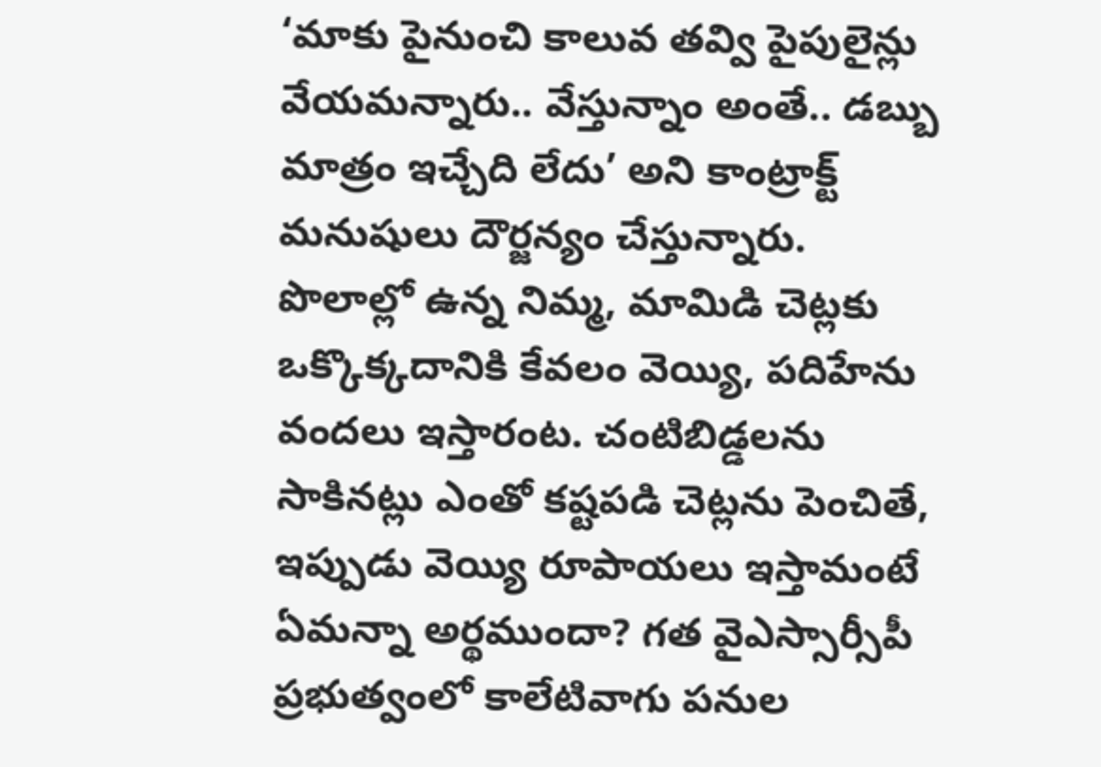‘మాకు పైనుంచి కాలువ తవ్వి పైపులైన్లు వేయమన్నారు.. వేస్తున్నాం అంతే.. డబ్బు మాత్రం ఇచ్చేది లేదు’ అని కాంట్రాక్ట్ మనుషులు దౌర్జన్యం చేస్తున్నారు. పొలాల్లో ఉన్న నిమ్మ, మామిడి చెట్లకు ఒక్కొక్కదానికి కేవలం వెయ్యి, పదిహేను వందలు ఇస్తారంట. చంటిబిడ్డలను సాకినట్లు ఎంతో కష్టపడి చెట్లను పెంచితే, ఇప్పుడు వెయ్యి రూపాయలు ఇస్తామంటే ఏమన్నా అర్థముందా? గత వైఎస్సార్సీపీ ప్రభుత్వంలో కాలేటివాగు పనుల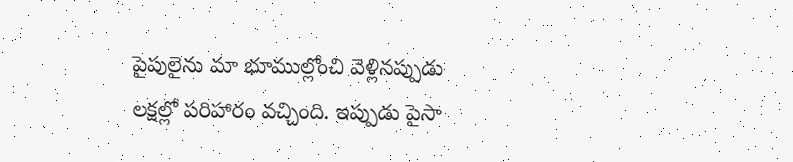పైపులైను మా భూముల్లోంచి వెళ్లినప్పుడు లక్షల్లో పరిహారం వచ్చింది. ఇప్పుడు పైసా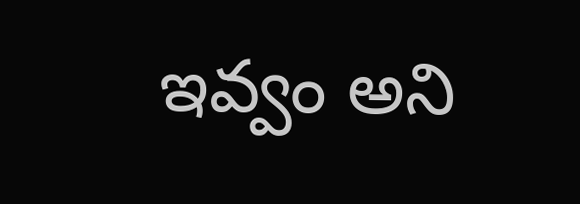ఇవ్వం అని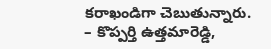కరాఖండిగా చెబుతున్నారు. – కొప్పర్తి ఉత్తమారెడ్డి,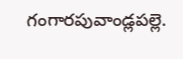గంగారపువాండ్లపల్లె.